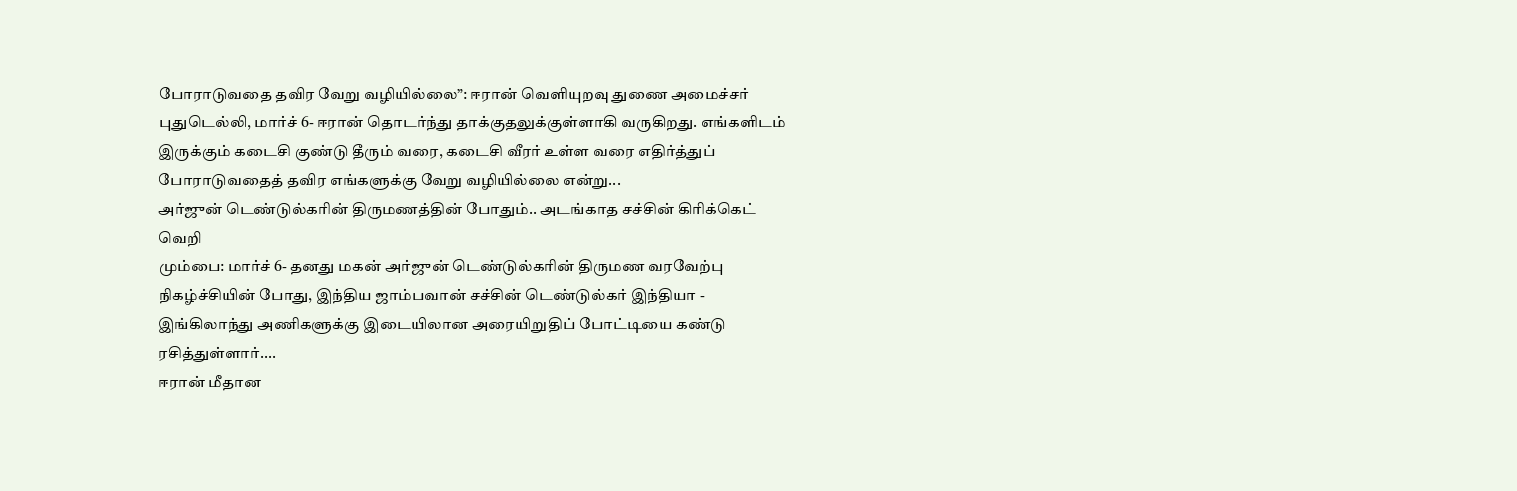போராடுவதை தவிர வேறு வழியில்லை”: ஈரான் வெளியுறவு துணை அமைச்சர்
புதுடெல்லி, மார்ச் 6- ஈரான் தொடர்ந்து தாக்குதலுக்குள்ளாகி வருகிறது. எங்களிடம் இருக்கும் கடைசி குண்டு தீரும் வரை, கடைசி வீரர் உள்ள வரை எதிர்த்துப் போராடுவதைத் தவிர எங்களுக்கு வேறு வழியில்லை என்று...
அர்ஜுன் டெண்டுல்கரின் திருமணத்தின் போதும்.. அடங்காத சச்சின் கிரிக்கெட் வெறி
மும்பை: மார்ச் 6- தனது மகன் அர்ஜுன் டெண்டுல்கரின் திருமண வரவேற்பு நிகழ்ச்சியின் போது, இந்திய ஜாம்பவான் சச்சின் டெண்டுல்கர் இந்தியா - இங்கிலாந்து அணிகளுக்கு இடையிலான அரையிறுதிப் போட்டியை கண்டு ரசித்துள்ளார்....
ஈரான் மீதான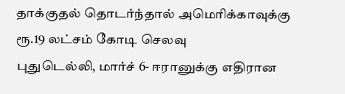தாக்குதல் தொடர்ந்தால் அமெரிக்காவுக்கு ரூ.19 லட்சம் கோடி செலவு
புதுடெல்லி, மார்ச் 6- ஈரானுக்கு எதிரான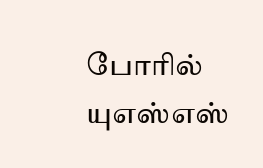போரில் யுஎஸ்எஸ்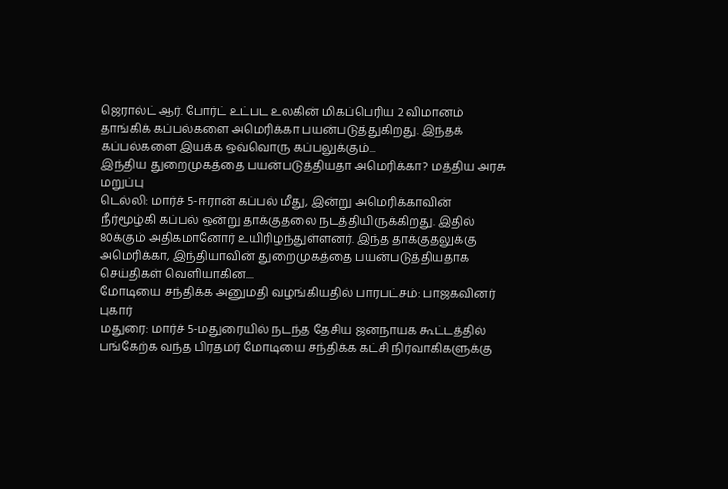ஜெரால்ட் ஆர். போர்ட் உட்பட உலகின் மிகப்பெரிய 2 விமானம் தாங்கிக் கப்பல்களை அமெரிக்கா பயன்படுத்துகிறது. இந்தக் கப்பல்களை இயக்க ஒவ்வொரு கப்பலுக்கும்...
இந்திய துறைமுகத்தை பயன்படுத்தியதா அமெரிக்கா? மத்திய அரசு மறுப்பு
டெல்லி: மார்ச் 5-ஈரான் கப்பல் மீது, இன்று அமெரிக்காவின் நீர்மூழ்கி கப்பல் ஒன்று தாக்குதலை நடத்தியிருக்கிறது. இதில் 80க்கும் அதிகமானோர் உயிரிழந்துள்ளனர். இந்த தாக்குதலுக்கு அமெரிக்கா, இந்தியாவின் துறைமுகத்தை பயன்படுத்தியதாக செய்திகள் வெளியாகின....
மோடியை சந்திக்க அனுமதி வழங்கியதில் பாரபட்சம்: பாஜகவினர் புகார்
மதுரை: மார்ச் 5-மதுரையில் நடந்த தேசிய ஜனநாயக கூட்டத்தில் பங்கேற்க வந்த பிரதமர் மோடியை சந்திக்க கட்சி நிர்வாகிகளுக்கு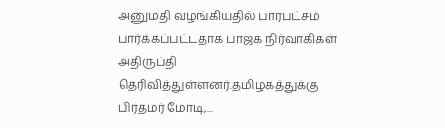அனுமதி வழங்கியதில் பாரபட்சம் பார்க்கப்பட்டதாக பாஜக நிர்வாகிகள் அதிருப்தி தெரிவித்துள்ளனர்.தமிழகத்துக்கு பிரதமர் மோடி,...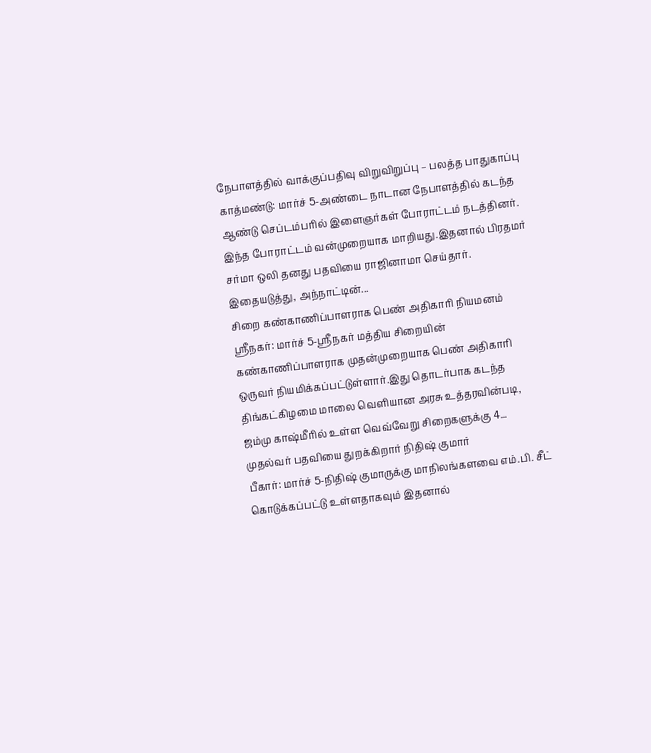நேபாளத்தில் வாக்குப்பதிவு விறுவிறுப்பு – பலத்த பாதுகாப்பு
காத்மண்டு: மார்ச் 5-அண்டை நாடான நேபாளத்தில் கடந்த ஆண்டு செப்டம்பரில் இளைஞர்கள் போராட்டம் நடத்தினர். இந்த போராட்டம் வன்முறையாக மாறியது.இதனால் பிரதமர் சர்மா ஒலி தனது பதவியை ராஜினாமா செய்தார். இதையடுத்து, அந்நாட்டின்...
சிறை கண்காணிப்பாளராக பெண் அதிகாரி நியமனம்
ஸ்ரீநகர்: மார்ச் 5-ஸ்ரீநகர் மத்திய சிறையின் கண்காணிப்பாளராக முதன்முறையாக பெண் அதிகாரி ஒருவர் நியமிக்கப்பட்டுள்ளார்.இது தொடர்பாக கடந்த திங்கட்கிழமை மாலை வெளியான அரசு உத்தரவின்படி, ஜம்மு காஷ்மீரில் உள்ள வெவ்வேறு சிறைகளுக்கு 4...
முதல்வர் பதவியை துறக்கிறார் நிதிஷ் குமார்
பீகார்: மார்ச் 5-நிதிஷ் குமாருக்கு மாநிலங்களவை எம்.பி. சீட் கொடுக்கப்பட்டு உள்ளதாகவும் இதனால்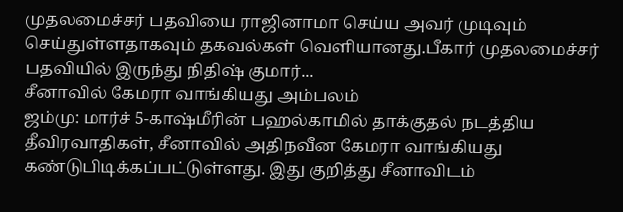முதலமைச்சர் பதவியை ராஜினாமா செய்ய அவர் முடிவும் செய்துள்ளதாகவும் தகவல்கள் வெளியானது.பீகார் முதலமைச்சர் பதவியில் இருந்து நிதிஷ் குமார்...
சீனாவில் கேமரா வாங்கியது அம்பலம்
ஜம்மு: மார்ச் 5-காஷ்மீரின் பஹல்காமில் தாக்குதல் நடத்திய தீவிரவாதிகள், சீனாவில் அதிநவீன கேமரா வாங்கியது கண்டுபிடிக்கப்பட்டுள்ளது. இது குறித்து சீனாவிடம்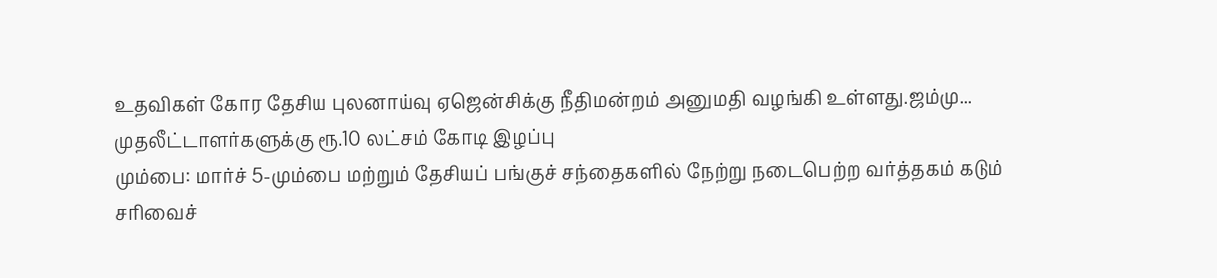உதவிகள் கோர தேசிய புலனாய்வு ஏஜென்சிக்கு நீதிமன்றம் அனுமதி வழங்கி உள்ளது.ஜம்மு...
முதலீட்டாளர்களுக்கு ரூ.10 லட்சம் கோடி இழப்பு
மும்பை: மார்ச் 5-மும்பை மற்றும் தேசியப் பங்குச் சந்தைகளில் நேற்று நடைபெற்ற வர்த்தகம் கடும் சரிவைச்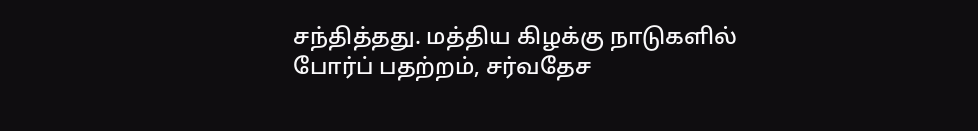சந்தித்தது. மத்திய கிழக்கு நாடுகளில் போர்ப் பதற்றம், சர்வதேச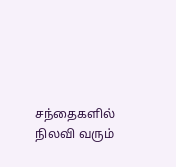சந்தைகளில் நிலவி வரும்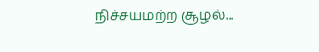நிச்சயமற்ற சூழல்...